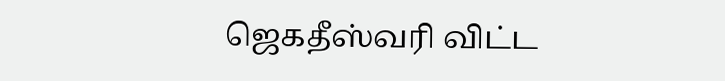ஜெகதீஸ்வரி விட்ட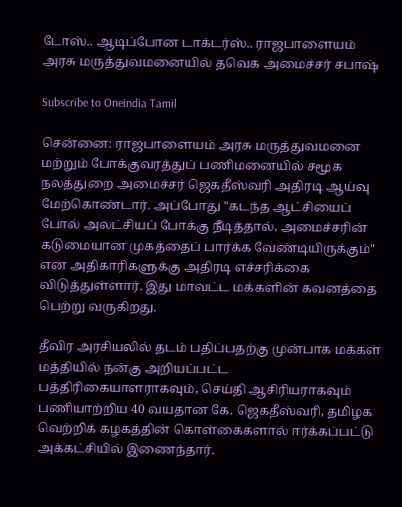டோஸ்.. ஆடிப்போன டாக்டர்ஸ்.. ராஜபாளையம் அரசு மருத்துவமனையில் தவெக அமைச்சர் சபாஷ்

Subscribe to Oneindia Tamil

சென்னை: ராஜபாளையம் அரசு மருத்துவமனை மற்றும் போக்குவரத்துப் பணிமனையில் சமூக நலத்துறை அமைச்சர் ஜெகதீஸ்வரி அதிரடி ஆய்வு மேற்கொண்டார். அப்போது "கடந்த ஆட்சியைப் போல் அலட்சியப் போக்கு நீடித்தால், அமைச்சரின் கடுமையான முகத்தைப் பார்க்க வேண்டியிருக்கும்" என அதிகாரிகளுக்கு அதிரடி எச்சரிக்கை விடுத்துள்ளார். இது மாவட்ட மக்களின் கவனத்தை பெற்று வருகிறது.

தீவிர அரசியலில் தடம் பதிப்பதற்கு முன்பாக மக்கள் மத்தியில் நன்கு அறியப்பட்ட பத்திரிகையாளராகவும், செய்தி ஆசிரியராகவும் பணியாற்றிய 40 வயதான கே. ஜெகதீஸ்வரி, தமிழக வெற்றிக் கழகத்தின் கொள்கைகளால் ஈர்க்கப்பட்டு அக்கட்சியில் இணைந்தார்.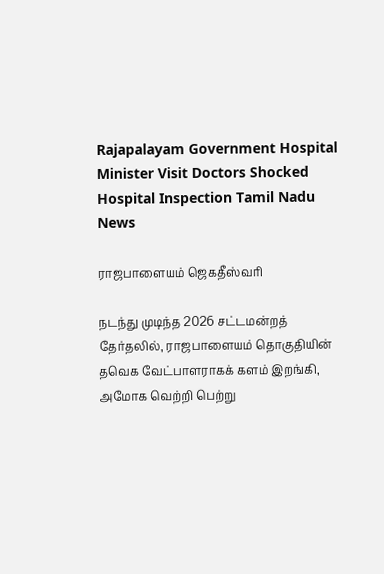Rajapalayam Government Hospital Minister Visit Doctors Shocked Hospital Inspection Tamil Nadu News

ராஜபாளையம் ஜெகதீஸ்வரி

நடந்து முடிந்த 2026 சட்டமன்றத் தேர்தலில், ராஜபாளையம் தொகுதியின் தவெக வேட்பாளராகக் களம் இறங்கி, அமோக வெற்றி பெற்று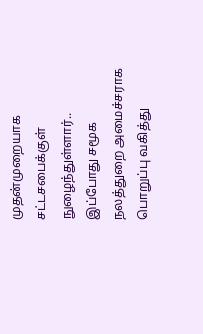முதன்முறையாக சட்டசபைக்குள் நுழைந்துள்ளார்.. இப்போது சமூக நலத்துறை அமைச்சராக பொறுப்பு வகித்து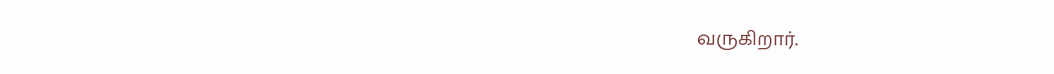வருகிறார்.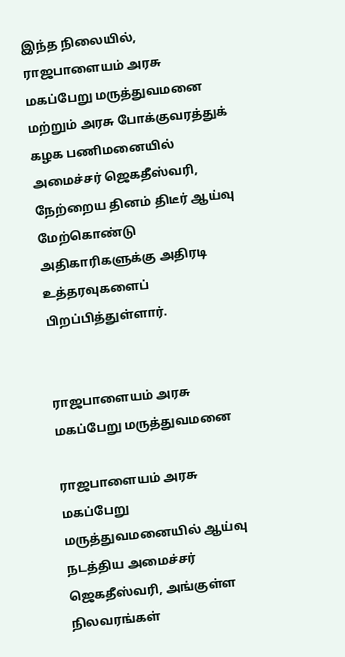இந்த நிலையில், ராஜபாளையம் அரசு மகப்பேறு மருத்துவமனை மற்றும் அரசு போக்குவரத்துக் கழக பணிமனையில் அமைச்சர் ஜெகதீஸ்வரி, நேற்றைய தினம் திடீர் ஆய்வு மேற்கொண்டு அதிகாரிகளுக்கு அதிரடி உத்தரவுகளைப் பிறப்பித்துள்ளார்.


ராஜபாளையம் அரசு மகப்பேறு மருத்துவமனை

ராஜபாளையம் அரசு மகப்பேறு மருத்துவமனையில் ஆய்வு நடத்திய அமைச்சர் ஜெகதீஸ்வரி, அங்குள்ள நிலவரங்கள்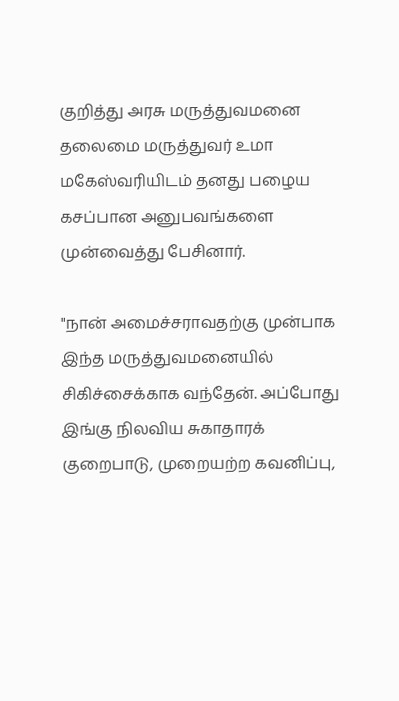குறித்து அரசு மருத்துவமனை தலைமை மருத்துவர் உமா மகேஸ்வரியிடம் தனது பழைய கசப்பான அனுபவங்களை முன்வைத்து பேசினார்.

"நான் அமைச்சராவதற்கு முன்பாக இந்த மருத்துவமனையில் சிகிச்சைக்காக வந்தேன். அப்போது இங்கு நிலவிய சுகாதாரக் குறைபாடு, முறையற்ற கவனிப்பு,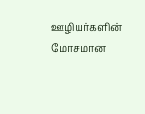ஊழியர்களின் மோசமான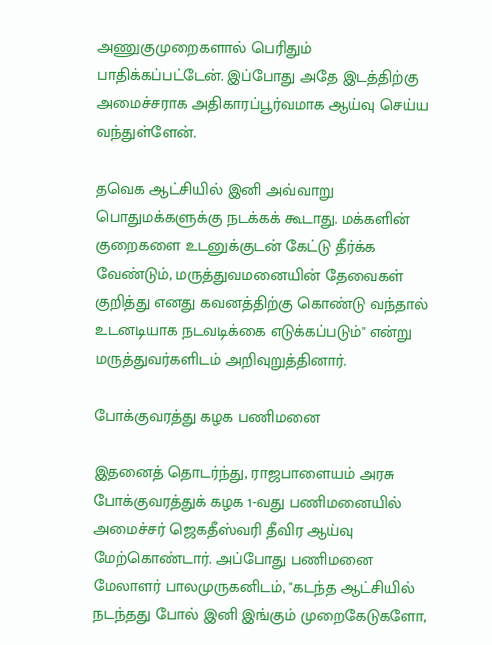அணுகுமுறைகளால் பெரிதும் பாதிக்கப்பட்டேன். இப்போது அதே இடத்திற்கு அமைச்சராக அதிகாரப்பூர்வமாக ஆய்வு செய்ய வந்துள்ளேன்.

தவெக ஆட்சியில் இனி அவ்வாறு பொதுமக்களுக்கு நடக்கக் கூடாது. மக்களின் குறைகளை உடனுக்குடன் கேட்டு தீர்க்க வேண்டும், மருத்துவமனையின் தேவைகள் குறித்து எனது கவனத்திற்கு கொண்டு வந்தால் உடனடியாக நடவடிக்கை எடுக்கப்படும்" என்று மருத்துவர்களிடம் அறிவுறுத்தினார்.

போக்குவரத்து கழக பணிமனை

இதனைத் தொடர்ந்து, ராஜபாளையம் அரசு போக்குவரத்துக் கழக 1-வது பணிமனையில் அமைச்சர் ஜெகதீஸ்வரி தீவிர ஆய்வு மேற்கொண்டார். அப்போது பணிமனை மேலாளர் பாலமுருகனிடம், "கடந்த ஆட்சியில் நடந்தது போல் இனி இங்கும் முறைகேடுகளோ,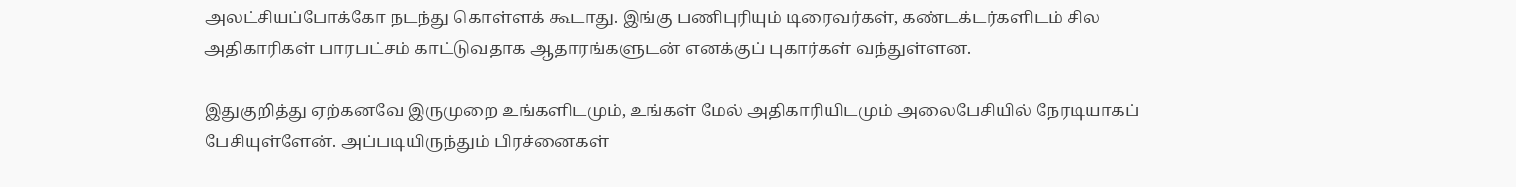அலட்சியப்போக்கோ நடந்து கொள்ளக் கூடாது. இங்கு பணிபுரியும் டிரைவர்கள், கண்டக்டர்களிடம் சில அதிகாரிகள் பாரபட்சம் காட்டுவதாக ஆதாரங்களுடன் எனக்குப் புகார்கள் வந்துள்ளன.

இதுகுறித்து ஏற்கனவே இருமுறை உங்களிடமும், உங்கள் மேல் அதிகாரியிடமும் அலைபேசியில் நேரடியாகப் பேசியுள்ளேன். அப்படியிருந்தும் பிரச்னைகள்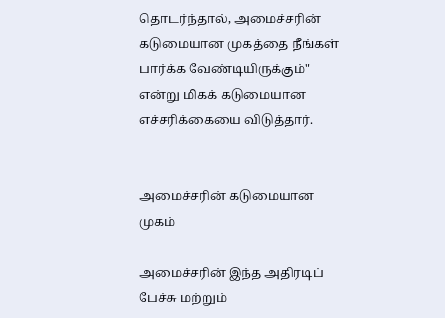தொடர்ந்தால், அமைச்சரின் கடுமையான முகத்தை நீங்கள் பார்க்க வேண்டியிருக்கும்" என்று மிகக் கடுமையான எச்சரிக்கையை விடுத்தார்.


அமைச்சரின் கடுமையான முகம்

அமைச்சரின் இந்த அதிரடிப் பேச்சு மற்றும்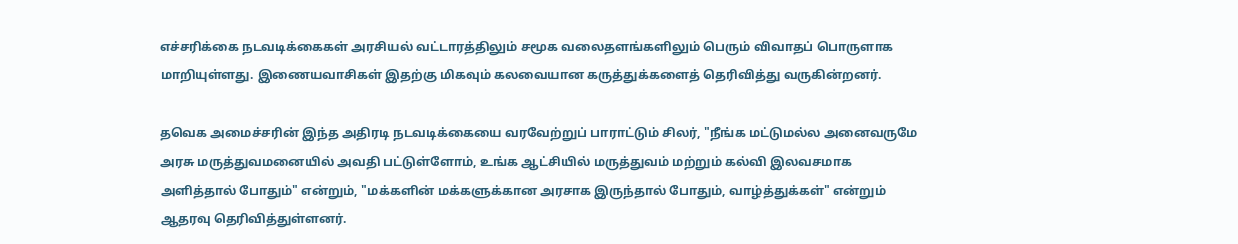எச்சரிக்கை நடவடிக்கைகள் அரசியல் வட்டாரத்திலும் சமூக வலைதளங்களிலும் பெரும் விவாதப் பொருளாக மாறியுள்ளது. இணையவாசிகள் இதற்கு மிகவும் கலவையான கருத்துக்களைத் தெரிவித்து வருகின்றனர்.

தவெக அமைச்சரின் இந்த அதிரடி நடவடிக்கையை வரவேற்றுப் பாராட்டும் சிலர், "நீங்க மட்டுமல்ல அனைவருமே அரசு மருத்துவமனையில் அவதி பட்டுள்ளோம், உங்க ஆட்சியில் மருத்துவம் மற்றும் கல்வி இலவசமாக அளித்தால் போதும்" என்றும், "மக்களின் மக்களுக்கான அரசாக இருந்தால் போதும், வாழ்த்துக்கள்" என்றும் ஆதரவு தெரிவித்துள்ளனர்.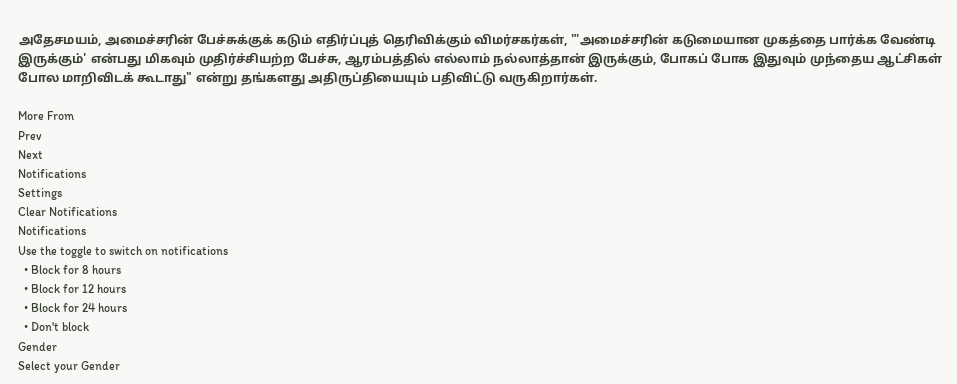அதேசமயம், அமைச்சரின் பேச்சுக்குக் கடும் எதிர்ப்புத் தெரிவிக்கும் விமர்சகர்கள், "'அமைச்சரின் கடுமையான முகத்தை பார்க்க வேண்டி இருக்கும்' என்பது மிகவும் முதிர்ச்சியற்ற பேச்சு, ஆரம்பத்தில் எல்லாம் நல்லாத்தான் இருக்கும், போகப் போக இதுவும் முந்தைய ஆட்சிகள் போல மாறிவிடக் கூடாது" என்று தங்களது அதிருப்தியையும் பதிவிட்டு வருகிறார்கள்.

More From
Prev
Next
Notifications
Settings
Clear Notifications
Notifications
Use the toggle to switch on notifications
  • Block for 8 hours
  • Block for 12 hours
  • Block for 24 hours
  • Don't block
Gender
Select your Gender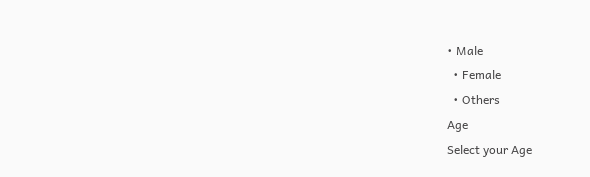• Male
  • Female
  • Others
Age
Select your Age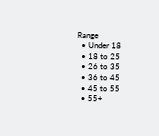Range
  • Under 18
  • 18 to 25
  • 26 to 35
  • 36 to 45
  • 45 to 55
  • 55+